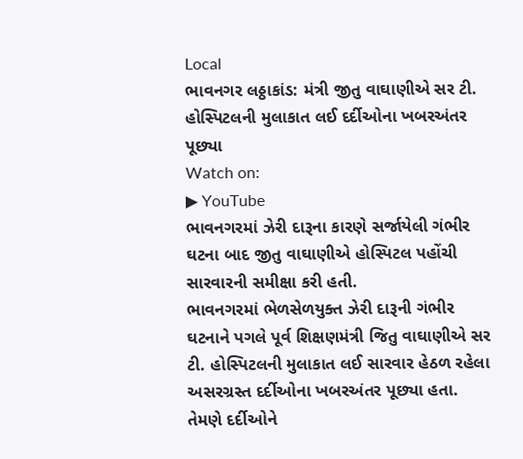Local
ભાવનગર લઠ્ઠાકાંડ: મંત્રી જીતુ વાઘાણીએ સર ટી. હોસ્પિટલની મુલાકાત લઈ દર્દીઓના ખબરઅંતર પૂછ્યા
Watch on:
▶ YouTube
ભાવનગરમાં ઝેરી દારૂના કારણે સર્જાયેલી ગંભીર ઘટના બાદ જીતુ વાઘાણીએ હોસ્પિટલ પહોંચી સારવારની સમીક્ષા કરી હતી.
ભાવનગરમાં ભેળસેળયુક્ત ઝેરી દારૂની ગંભીર ઘટનાને પગલે પૂર્વ શિક્ષણમંત્રી જિતુ વાઘાણીએ સર ટી. હોસ્પિટલની મુલાકાત લઈ સારવાર હેઠળ રહેલા અસરગ્રસ્ત દર્દીઓના ખબરઅંતર પૂછ્યા હતા.
તેમણે દર્દીઓને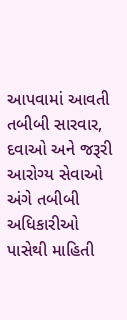આપવામાં આવતી તબીબી સારવાર, દવાઓ અને જરૂરી આરોગ્ય સેવાઓ અંગે તબીબી અધિકારીઓ પાસેથી માહિતી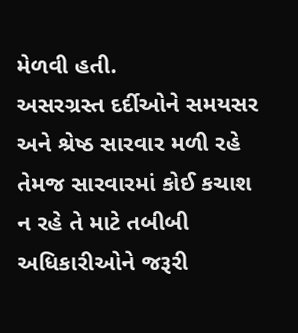મેળવી હતી.
અસરગ્રસ્ત દર્દીઓને સમયસર અને શ્રેષ્ઠ સારવાર મળી રહે તેમજ સારવારમાં કોઈ કચાશ ન રહે તે માટે તબીબી અધિકારીઓને જરૂરી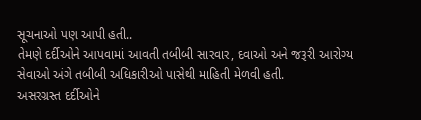સૂચનાઓ પણ આપી હતી..
તેમણે દર્દીઓને આપવામાં આવતી તબીબી સારવાર, દવાઓ અને જરૂરી આરોગ્ય સેવાઓ અંગે તબીબી અધિકારીઓ પાસેથી માહિતી મેળવી હતી.
અસરગ્રસ્ત દર્દીઓને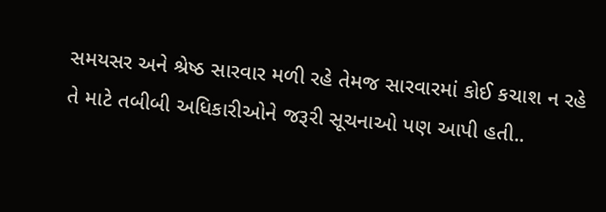સમયસર અને શ્રેષ્ઠ સારવાર મળી રહે તેમજ સારવારમાં કોઈ કચાશ ન રહે તે માટે તબીબી અધિકારીઓને જરૂરી સૂચનાઓ પણ આપી હતી..